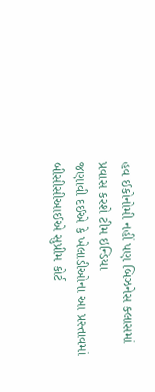હવ ઈકોનોમી નહીં પણ બિઝનેસ ક્લાસમાં પ્રવાસ કરશે ટીમ ઇન્ડિયા
જણાવી દઈએ કે ખેલાડીઓના આ પ્રસ્તાવમાં બીસીસીઆઈએ સુપ્રીમ કોર્ટ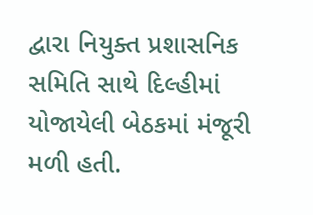દ્વારા નિયુક્ત પ્રશાસનિક સમિતિ સાથે દિલ્હીમાં યોજાયેલી બેઠકમાં મંજૂરી મળી હતી.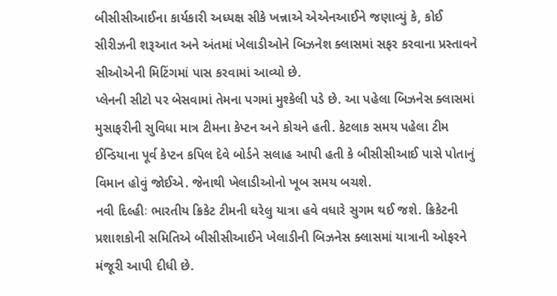બીસીસીઆઈના કાર્યકારી અધ્યક્ષ સીકે ખન્નાએ એએનઆઈને જણાવ્યું કે, કોઈ સીરીઝની શરૂઆત અને અંતમાં ખેલાડીઓને બિઝનેશ ક્લાસમાં સફર કરવાના પ્રસ્તાવને સીઓએની મિટિંગમાં પાસ કરવામાં આવ્યો છે.
પ્લેનની સીટો પર બેસવામાં તેમના પગમાં મુશ્કેલી પડે છે. આ પહેલા બિઝનેસ ક્લાસમાં મુસાફરીની સુવિધા માત્ર ટીમના કેપ્ટન અને કોચને હતી. કેટલાક સમય પહેલા ટીમ ઈન્ડિયાના પૂર્વ કેપ્ટન કપિલ દેવે બોર્ડને સલાહ આપી હતી કે બીસીસીઆઈ પાસે પોતાનું વિમાન હોવું જોઈએ. જેનાથી ખેલાડીઓનો ખૂબ સમય બચશે.
નવી દિલ્હીઃ ભારતીય ક્રિકેટ ટીમની ઘરેલુ યાત્રા હવે વધારે સુગમ થઈ જશે. ક્રિકેટની પ્રશાશકોની સમિતિએ બીસીસીઆઈને ખેલાડીની બિઝનેસ ક્લાસમાં યાત્રાની ઓફરને મંજૂરી આપી દીધી છે.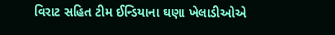વિરાટ સહિત ટીમ ઈન્ડિયાના ઘણા ખેલાડીઓએ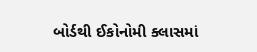બોર્ડથી ઈકોનોમી ક્લાસમાં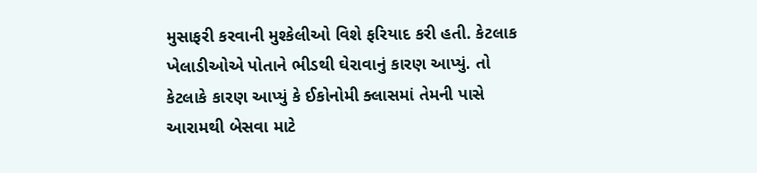મુસાફરી કરવાની મુશ્કેલીઓ વિશે ફરિયાદ કરી હતી. કેટલાક ખેલાડીઓએ પોતાને ભીડથી ઘેરાવાનું કારણ આપ્યું. તો કેટલાકે કારણ આપ્યું કે ઈકોનોમી ક્લાસમાં તેમની પાસે આરામથી બેસવા માટે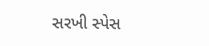સરખી સ્પેસ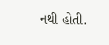નથી હોતી.